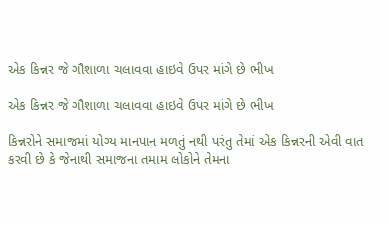એક કિન્નર જે ગૌશાળા ચલાવવા હાઇવે ઉપર માંગે છે ભીખ

એક કિન્નર જે ગૌશાળા ચલાવવા હાઇવે ઉપર માંગે છે ભીખ

કિન્નરોને સમાજમાં યોગ્ય માનપાન મળતું નથી પરંતુ તેમાં એક કિન્નરની એવી વાત કરવી છે કે જેનાથી સમાજના તમામ લોકોને તેમના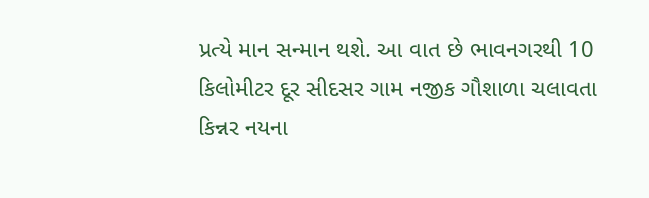પ્રત્યે માન સન્માન થશે. આ વાત છે ભાવનગરથી 10 કિલોમીટર દૂર સીદસર ગામ નજીક ગૌશાળા ચલાવતા કિન્નર નયના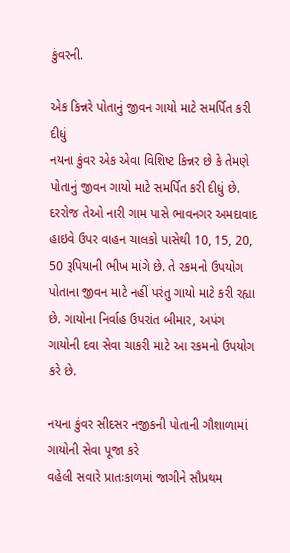કુંવરની.

એક કિન્નરે પોતાનું જીવન ગાયો માટે સમર્પિત કરી દીધું
નયના કુંવર એક એવા વિશિષ્ટ કિન્નર છે કે તેમણે પોતાનું જીવન ગાયો માટે સમર્પિત કરી દીધું છે. દરરોજ તેઓ નારી ગામ પાસે ભાવનગર અમદાવાદ હાઇવે ઉપર વાહન ચાલકો પાસેથી 10, 15, 20, 50 રૂપિયાની ભીખ માંગે છે. તે રકમનો ઉપયોગ પોતાના જીવન માટે નહીં પરંતુ ગાયો માટે કરી રહ્યા છે. ગાયોના નિર્વાહ ઉપરાંત બીમાર, અપંગ ગાયોની દવા સેવા ચાકરી માટે આ રકમનો ઉપયોગ કરે છે.

નયના કુંવર સીદસર નજીકની પોતાની ગૌશાળામાં ગાયોની સેવા પૂજા કરે
વહેલી સવારે પ્રાતઃકાળમાં જાગીને સૌપ્રથમ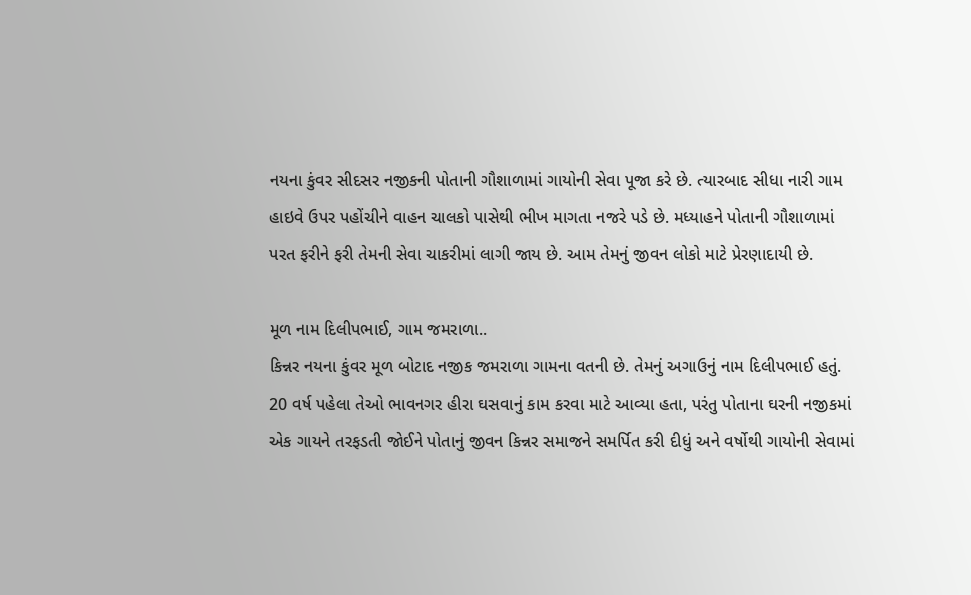નયના કુંવર સીદસર નજીકની પોતાની ગૌશાળામાં ગાયોની સેવા પૂજા કરે છે. ત્યારબાદ સીધા નારી ગામ હાઇવે ઉપર પહોંચીને વાહન ચાલકો પાસેથી ભીખ માગતા નજરે પડે છે. મધ્યાહને પોતાની ગૌશાળામાં પરત ફરીને ફરી તેમની સેવા ચાકરીમાં લાગી જાય છે. આમ તેમનું જીવન લોકો માટે પ્રેરણાદાયી છે.

મૂળ નામ દિલીપભાઈ, ગામ જમરાળા..
કિન્નર નયના કુંવર મૂળ બોટાદ નજીક જમરાળા ગામના વતની છે. તેમનું અગાઉનું નામ દિલીપભાઈ હતું. 20 વર્ષ પહેલા તેઓ ભાવનગર હીરા ઘસવાનું કામ કરવા માટે આવ્યા હતા, પરંતુ પોતાના ઘરની નજીકમાં એક ગાયને તરફડતી જોઈને પોતાનું જીવન કિન્નર સમાજને સમર્પિત કરી દીધું અને વર્ષોથી ગાયોની સેવામાં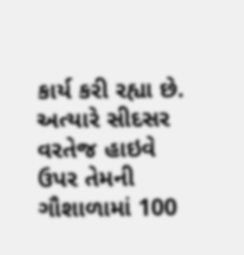કાર્ય કરી રહ્યા છે. અત્યારે સીદસર વરતેજ હાઇવે ઉપર તેમની ગૌશાળામાં 100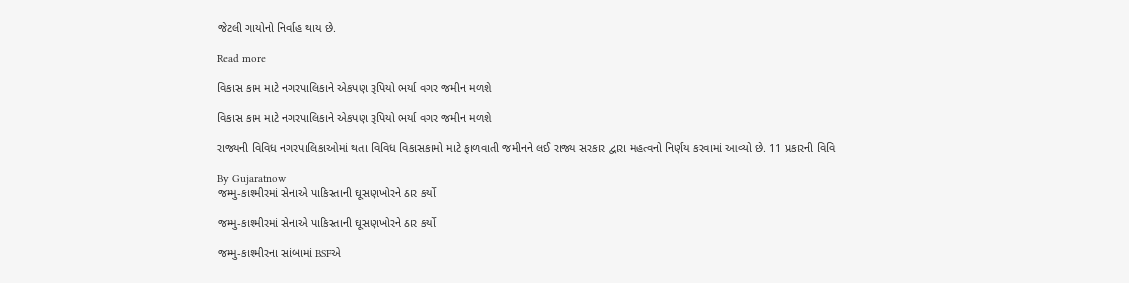જેટલી ગાયોનો નિર્વાહ થાય છે.

Read more

વિકાસ કામ માટે નગરપાલિકાને એકપણ રૂપિયો ભર્યા વગર જમીન મળશે

વિકાસ કામ માટે નગરપાલિકાને એકપણ રૂપિયો ભર્યા વગર જમીન મળશે

રાજ્યની વિવિધ નગરપાલિકાઓમાં થતા વિવિધ વિકાસકામો માટે ફાળવાતી જમીનને લઈ રાજ્ય સરકાર દ્વારા મહત્વનો નિર્ણય કરવામાં આવ્યો છે. 11 પ્રકારની વિવિ

By Gujaratnow
જમ્મુ-કાશ્મીરમાં સેનાએ પાકિસ્તાની ઘૂસણખોરને ઠાર કર્યો

જમ્મુ-કાશ્મીરમાં સેનાએ પાકિસ્તાની ઘૂસણખોરને ઠાર કર્યો

જમ્મુ-કાશ્મીરના સાંબામાં BSFએ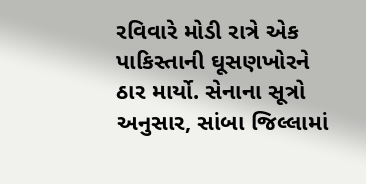રવિવારે મોડી રાત્રે એક પાકિસ્તાની ઘૂસણખોરને ઠાર માર્યો. સેનાના સૂત્રો અનુસાર, સાંબા જિલ્લામાં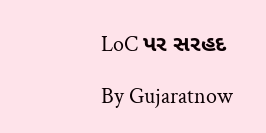LoC પર સરહદ

By Gujaratnow